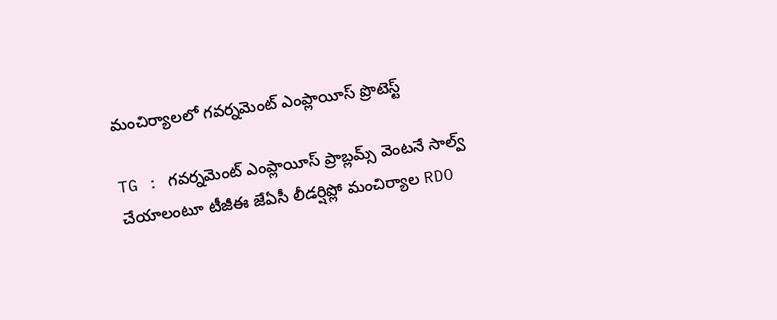మంచిర్యాలలో గవర్నమెంట్ ఎంప్లాయీస్ ప్రొటెస్ట్

TG : గవర్నమెంట్ ఎంప్లాయీస్ ప్రాబ్లమ్స్ వెంటనే సాల్వ్ చేయాలంటూ టీజీఈ జేఏసీ లీడర్షిప్లో మంచిర్యాల RDO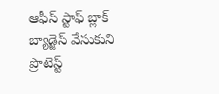ఆఫీస్ స్టాఫ్ బ్లాక్ బ్యాడ్జెస్ వేసుకుని ప్రొటెస్ట్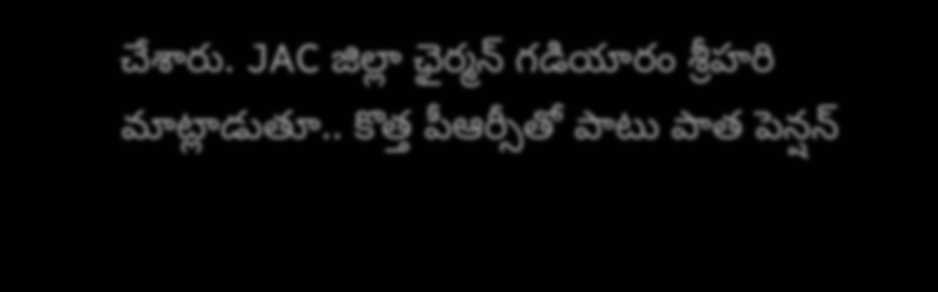చేశారు. JAC జిల్లా ఛైర్మన్ గడియారం శ్రీహరి మాట్లాడుతూ.. కొత్త పీఆర్సీతో పాటు పాత పెన్షన్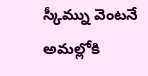స్కీమ్ను వెంటనే అమల్లోకి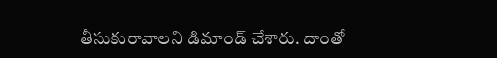తీసుకురావాలని డిమాండ్ చేశారు. దాంతో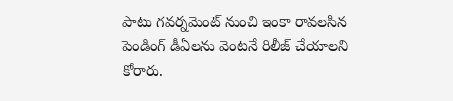పాటు గవర్నమెంట్ నుంచి ఇంకా రావలసిన పెండింగ్ డీఏలను వెంటనే రిలీజ్ చేయాలని కోరారు.